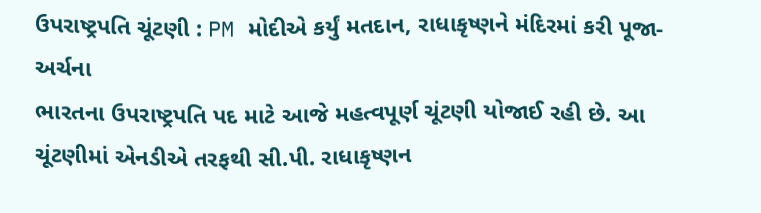ઉપરાષ્ટ્રપતિ ચૂંટણી : PM મોદીએ કર્યું મતદાન, રાધાકૃષ્ણને મંદિરમાં કરી પૂજા-અર્ચના
ભારતના ઉપરાષ્ટ્રપતિ પદ માટે આજે મહત્વપૂર્ણ ચૂંટણી યોજાઈ રહી છે. આ ચૂંટણીમાં એનડીએ તરફથી સી.પી. રાધાકૃષ્ણન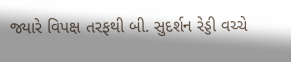જ્યારે વિપક્ષ તરફથી બી. સુદર્શન રેડ્ડી વચ્ચે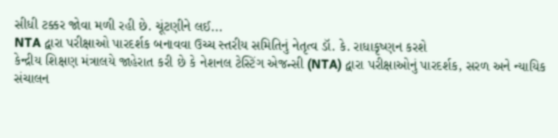સીધી ટક્કર જોવા મળી રહી છે. ચૂંટણીને લઈ...
NTA દ્વારા પરીક્ષાઓ પારદર્શક બનાવવા ઉચ્ચ સ્તરીય સમિતિનું નેતૃત્વ ડૉ. કે. રાધાકૃષ્ણન કરશે
કેન્દ્રીય શિક્ષણ મંત્રાલયે જાહેરાત કરી છે કે નેશનલ ટેસ્ટિંગ એજન્સી (NTA) દ્વારા પરીક્ષાઓનું પારદર્શક, સરળ અને ન્યાયિક સંચાલન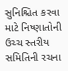સુનિશ્ચિત કરવા માટે નિષ્ણાતોની ઉચ્ચ સ્તરીય સમિતિની રચના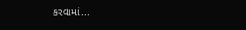કરવામાં...